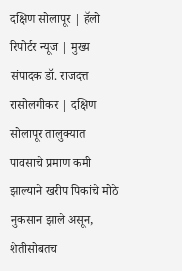दक्षिण सोलापूर | हॅलो रिपोर्टर न्यूज | मुख्य संपादक डॉ. राजदत्त रासोलगीकर | दक्षिण सोलापूर तालुक्यात पावसाचे प्रमाण कमी झाल्याने खरीप पिकांचे मोठे नुकसान झाले असून, शेतीसोबतच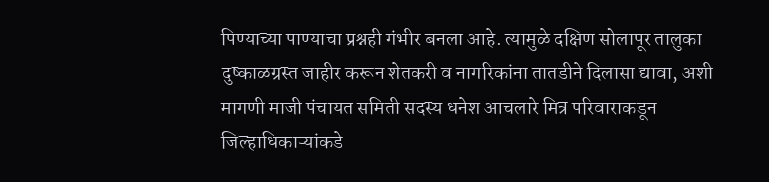पिण्याच्या पाण्याचा प्रश्नही गंभीर बनला आहे. त्यामुळे दक्षिण सोलापूर तालुका दुष्काळग्रस्त जाहीर करून शेतकरी व नागरिकांना तातडीने दिलासा द्यावा, अशी मागणी माजी पंचायत समिती सदस्य धनेश आचलारे मित्र परिवाराकडून जिल्हाधिकाऱ्यांकडे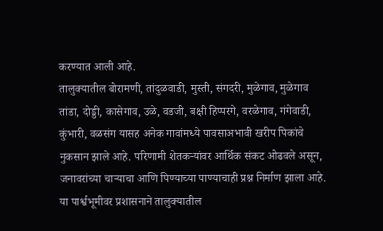करण्यात आली आहे.
तालुक्यातील बोरामणी, तांदुळवाडी, मुस्ती, संगदरी, मुळेगाव, मुळेगाव तांडा, दोड्डी, कासेगाव, उळे, वडजी, बक्षी हिप्परगे, वरळेगाव, गंगेवाडी, कुंभारी, वळसंग यासह अनेक गावांमध्ये पावसाअभावी खरीप पिकांचे नुकसान झाले आहे. परिणामी शेतकऱ्यांवर आर्थिक संकट ओढवले असून, जनावरांच्या चाऱ्याचा आणि पिण्याच्या पाण्याचाही प्रश्न निर्माण झाला आहे.
या पार्श्वभूमीवर प्रशासनाने तालुक्यातील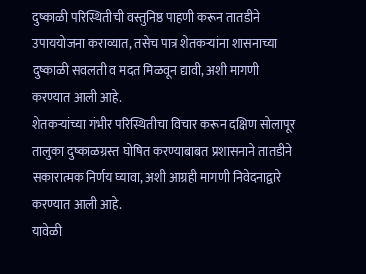दुष्काळी परिस्थितीची वस्तुनिष्ठ पाहणी करून तातडीने उपाययोजना कराव्यात, तसेच पात्र शेतकऱ्यांना शासनाच्या दुष्काळी सवलती व मदत मिळवून द्यावी, अशी मागणी करण्यात आली आहे.
शेतकऱ्यांच्या गंभीर परिस्थितीचा विचार करून दक्षिण सोलापूर तालुका दुष्काळग्रस्त घोषित करण्याबाबत प्रशासनाने तातडीने सकारात्मक निर्णय घ्यावा, अशी आग्रही मागणी निवेदनाद्वारे करण्यात आली आहे.
यावेळी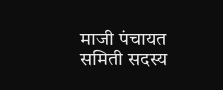माजी पंचायत समिती सदस्य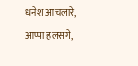धनेश आचलारे, आप्पा हलसगे,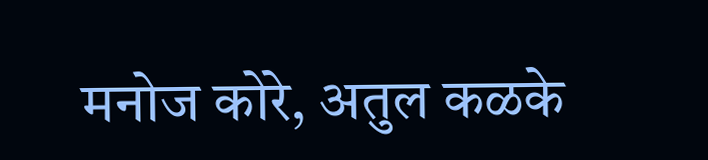मनोज कोरे, अतुल कळके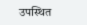उपस्थित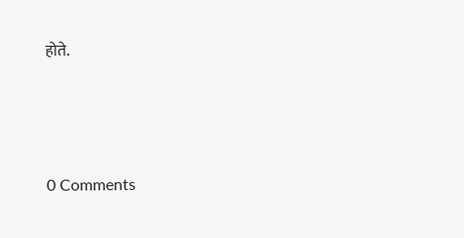होते.




0 Comments